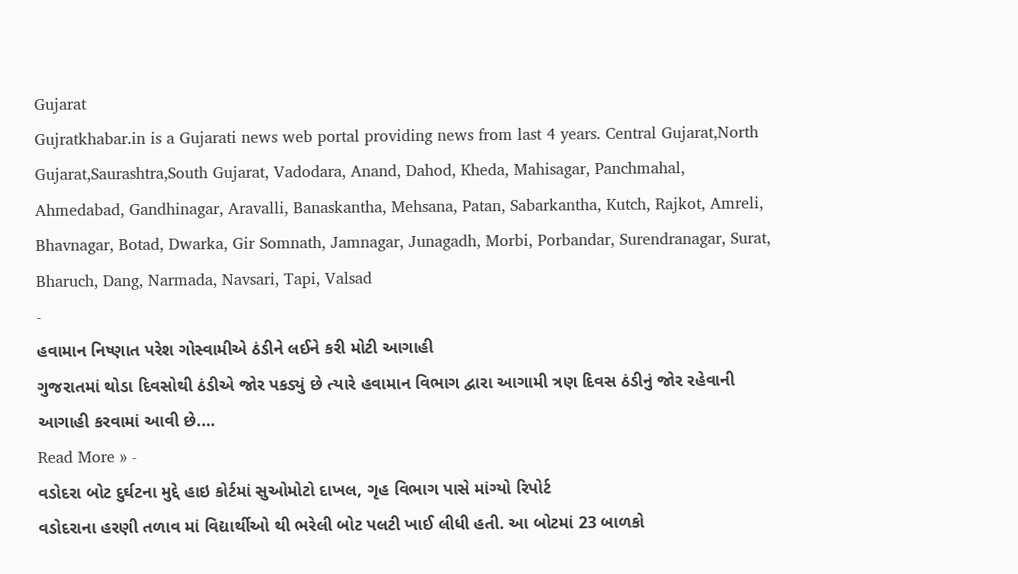Gujarat
Gujratkhabar.in is a Gujarati news web portal providing news from last 4 years. Central Gujarat,North Gujarat,Saurashtra,South Gujarat, Vadodara, Anand, Dahod, Kheda, Mahisagar, Panchmahal, Ahmedabad, Gandhinagar, Aravalli, Banaskantha, Mehsana, Patan, Sabarkantha, Kutch, Rajkot, Amreli, Bhavnagar, Botad, Dwarka, Gir Somnath, Jamnagar, Junagadh, Morbi, Porbandar, Surendranagar, Surat, Bharuch, Dang, Narmada, Navsari, Tapi, Valsad
-
હવામાન નિષ્ણાત પરેશ ગોસ્વામીએ ઠંડીને લઈને કરી મોટી આગાહી
ગુજરાતમાં થોડા દિવસોથી ઠંડીએ જોર પકડ્યું છે ત્યારે હવામાન વિભાગ દ્વારા આગામી ત્રણ દિવસ ઠંડીનું જોર રહેવાની આગાહી કરવામાં આવી છે.…
Read More » -
વડોદરા બોટ દુર્ઘટના મુદ્દે હાઇ કોર્ટમાં સુઓમોટો દાખલ, ગૃહ વિભાગ પાસે માંગ્યો રિપોર્ટ
વડોદરાના હરણી તળાવ માં વિદ્યાર્થીઓ થી ભરેલી બોટ પલટી ખાઈ લીધી હતી. આ બોટમાં 23 બાળકો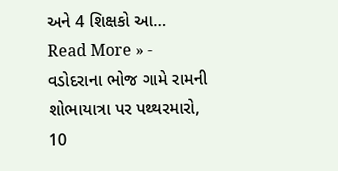અને 4 શિક્ષકો આ…
Read More » -
વડોદરાના ભોજ ગામે રામની શોભાયાત્રા પર પથ્થરમારો, 10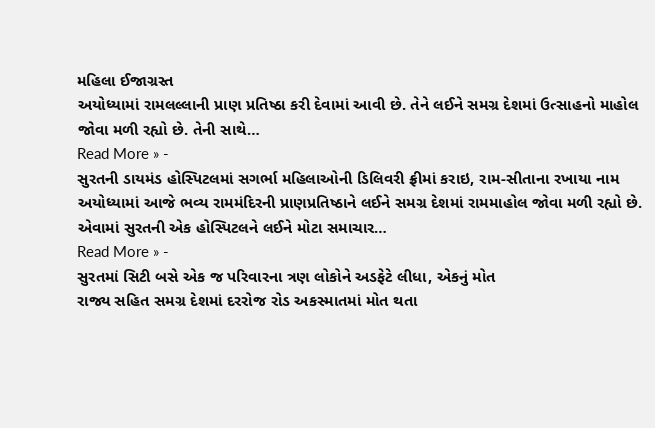મહિલા ઈજાગ્રસ્ત
અયોધ્યામાં રામલલ્લાની પ્રાણ પ્રતિષ્ઠા કરી દેવામાં આવી છે. તેને લઈને સમગ્ર દેશમાં ઉત્સાહનો માહોલ જોવા મળી રહ્યો છે. તેની સાથે…
Read More » -
સુરતની ડાયમંડ હોસ્પિટલમાં સગર્ભા મહિલાઓની ડિલિવરી ફ્રીમાં કરાઇ, રામ-સીતાના રખાયા નામ
અયોધ્યામાં આજે ભવ્ય રામમંદિરની પ્રાણપ્રતિષ્ઠાને લઈને સમગ્ર દેશમાં રામમાહોલ જોવા મળી રહ્યો છે. એવામાં સુરતની એક હોસ્પિટલને લઈને મોટા સમાચાર…
Read More » -
સુરતમાં સિટી બસે એક જ પરિવારના ત્રણ લોકોને અડફેટે લીધા, એકનું મોત
રાજ્ય સહિત સમગ્ર દેશમાં દરરોજ રોડ અકસ્માતમાં મોત થતા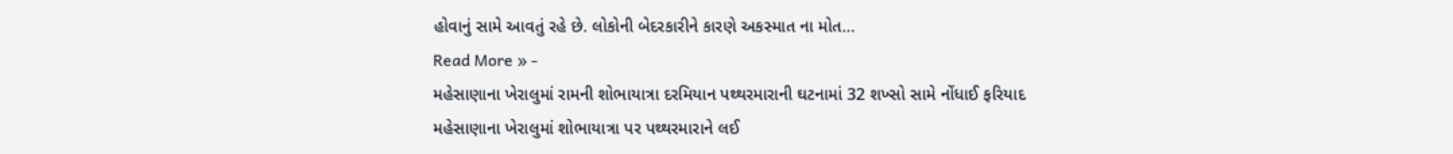હોવાનું સામે આવતું રહે છે. લોકોની બેદરકારીને કારણે અકસ્માત ના મોત…
Read More » -
મહેસાણાના ખેરાલુમાં રામની શોભાયાત્રા દરમિયાન પથ્થરમારાની ઘટનામાં 32 શખ્સો સામે નોંધાઈ ફરિયાદ
મહેસાણાના ખેરાલુમાં શોભાયાત્રા પર પથ્થરમારાને લઈ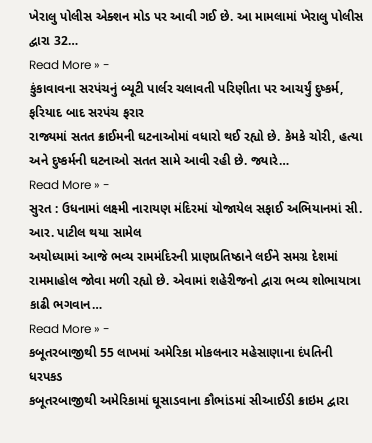ખેરાલુ પોલીસ એક્શન મોડ પર આવી ગઈ છે. આ મામલામાં ખેરાલુ પોલીસ દ્વારા 32…
Read More » -
કુંકાવાવના સરપંચનું બ્યૂટી પાર્લર ચલાવતી પરિણીતા પર આચર્યું દુષ્કર્મ, ફરિયાદ બાદ સરપંચ ફરાર
રાજ્યમાં સતત ક્રાઈમની ઘટનાઓમાં વધારો થઈ રહ્યો છે. કેમકે ચોરી, હત્યા અને દુષ્કર્મની ઘટનાઓ સતત સામે આવી રહી છે. જ્યારે…
Read More » -
સુરત : ઉધનામાં લક્ષ્મી નારાયણ મંદિરમાં યોજાયેલ સફાઈ અભિયાનમાં સી. આર. પાટીલ થયા સામેલ
અયોધ્યામાં આજે ભવ્ય રામમંદિરની પ્રાણપ્રતિષ્ઠાને લઈને સમગ્ર દેશમાં રામમાહોલ જોવા મળી રહ્યો છે. એવામાં શહેરીજનો દ્વારા ભવ્ય શોભાયાત્રા કાઢી ભગવાન…
Read More » -
કબૂતરબાજીથી 55 લાખમાં અમેરિકા મોકલનાર મહેસાણાના દંપતિની ધરપકડ
કબૂતરબાજીથી અમેરિકામાં ઘૂસાડવાના કૌભાંડમાં સીઆઈડી ક્રાઇમ દ્વારા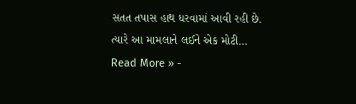સતત તપાસ હાથ ધરવામાં આવી રહી છે. ત્યારે આ મામલાને લઈને એક મોટી…
Read More » -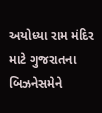અયોધ્યા રામ મંદિર માટે ગુજરાતના બિઝનેસમેને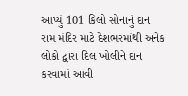આપ્યું 101 કિલો સોનાનું દાન
રામ મંદિર માટે દેશભરમાંથી અનેક લોકો દ્વારા દિલ ખોલીને દાન કરવામાં આવી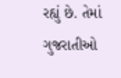રહ્યું છે. તેમાં ગુજરાતીઓ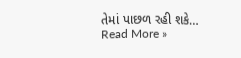તેમાં પાછળ રહી શકે…
Read More »